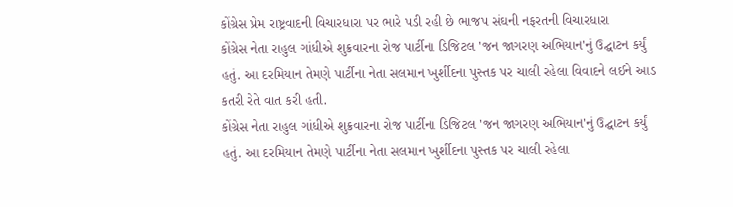કોંગ્રેસ પ્રેમ રાષ્ટ્રવાદની વિચારધારા પર ભારે પડી રહી છે ભાજપ સંઘની નફરતની વિચારધારા
કોંગ્રેસ નેતા રાહુલ ગાંધીએ શુક્રવારના રોજ પાર્ટીના ડિજિટલ 'જન જાગરણ અભિયાન'નું ઉદ્ઘાટન કર્યું હતું. આ દરમિયાન તેમણે પાર્ટીના નેતા સલમાન ખુર્શીદના પુસ્તક પર ચાલી રહેલા વિવાદને લઈને આડ કતરી રેતે વાત કરી હતી.
કોંગ્રેસ નેતા રાહુલ ગાંધીએ શુક્રવારના રોજ પાર્ટીના ડિજિટલ 'જન જાગરણ અભિયાન'નું ઉદ્ઘાટન કર્યું હતું. આ દરમિયાન તેમણે પાર્ટીના નેતા સલમાન ખુર્શીદના પુસ્તક પર ચાલી રહેલા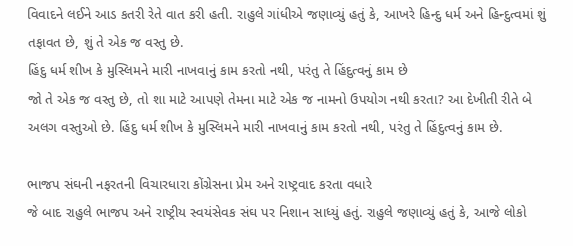વિવાદને લઈને આડ કતરી રેતે વાત કરી હતી. રાહુલે ગાંધીએ જણાવ્યું હતું કે, આખરે હિન્દુ ધર્મ અને હિન્દુત્વમાં શું તફાવત છે, શું તે એક જ વસ્તુ છે.
હિંદુ ધર્મ શીખ કે મુસ્લિમને મારી નાખવાનું કામ કરતો નથી, પરંતુ તે હિંદુત્વનું કામ છે
જો તે એક જ વસ્તુ છે, તો શા માટે આપણે તેમના માટે એક જ નામનો ઉપયોગ નથી કરતા? આ દેખીતી રીતે બે અલગ વસ્તુઓ છે. હિંદુ ધર્મ શીખ કે મુસ્લિમને મારી નાખવાનું કામ કરતો નથી, પરંતુ તે હિંદુત્વનું કામ છે.

ભાજપ સંઘની નફરતની વિચારધારા કોંગ્રેસના પ્રેમ અને રાષ્ટ્રવાદ કરતા વધારે
જે બાદ રાહુલે ભાજપ અને રાષ્ટ્રીય સ્વયંસેવક સંઘ પર નિશાન સાધ્યું હતું. રાહુલે જણાવ્યું હતું કે, આજે લોકો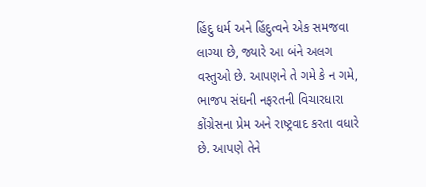હિંદુ ધર્મ અને હિંદુત્વને એક સમજવા લાગ્યા છે, જ્યારે આ બંને અલગ વસ્તુઓ છે. આપણને તે ગમે કે ન ગમે, ભાજપ સંઘની નફરતની વિચારધારા કોંગ્રેસના પ્રેમ અને રાષ્ટ્રવાદ કરતા વધારે છે. આપણે તેને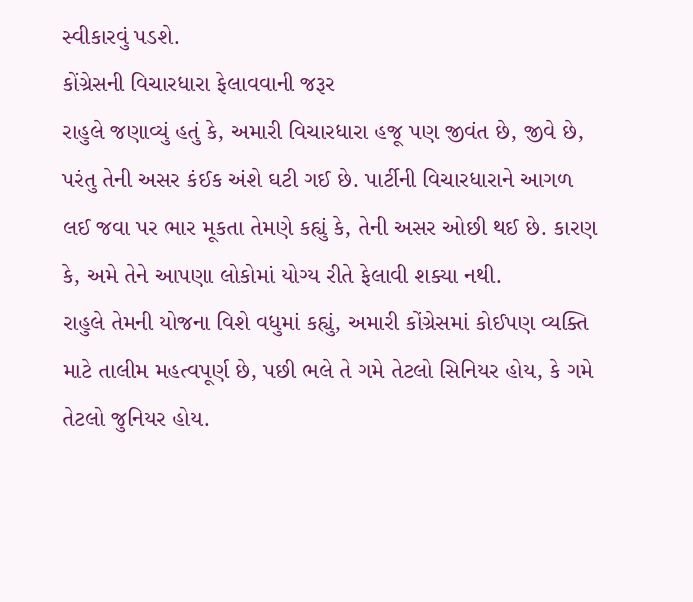સ્વીકારવું પડશે.
કોંગ્રેસની વિચારધારા ફેલાવવાની જરૂર
રાહુલે જણાવ્યું હતું કે, અમારી વિચારધારા હજૂ પણ જીવંત છે, જીવે છે, પરંતુ તેની અસર કંઈક અંશે ઘટી ગઈ છે. પાર્ટીની વિચારધારાને આગળ લઈ જવા પર ભાર મૂકતા તેમણે કહ્યું કે, તેની અસર ઓછી થઈ છે. કારણ કે, અમે તેને આપણા લોકોમાં યોગ્ય રીતે ફેલાવી શક્યા નથી.
રાહુલે તેમની યોજના વિશે વધુમાં કહ્યું, અમારી કોંગ્રેસમાં કોઈપણ વ્યક્તિ માટે તાલીમ મહત્વપૂર્ણ છે, પછી ભલે તે ગમે તેટલો સિનિયર હોય, કે ગમે તેટલો જુનિયર હોય.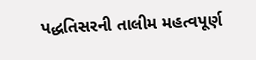પદ્ધતિસરની તાલીમ મહત્વપૂર્ણ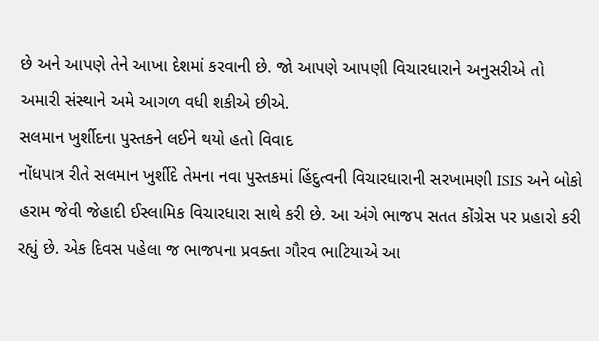છે અને આપણે તેને આખા દેશમાં કરવાની છે. જો આપણે આપણી વિચારધારાને અનુસરીએ તો અમારી સંસ્થાને અમે આગળ વધી શકીએ છીએ.
સલમાન ખુર્શીદના પુસ્તકને લઈને થયો હતો વિવાદ
નોંધપાત્ર રીતે સલમાન ખુર્શીદે તેમના નવા પુસ્તકમાં હિંદુત્વની વિચારધારાની સરખામણી ISIS અને બોકો હરામ જેવી જેહાદી ઈસ્લામિક વિચારધારા સાથે કરી છે. આ અંગે ભાજપ સતત કોંગ્રેસ પર પ્રહારો કરી રહ્યું છે. એક દિવસ પહેલા જ ભાજપના પ્રવક્તા ગૌરવ ભાટિયાએ આ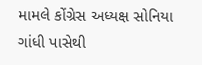મામલે કોંગ્રેસ અધ્યક્ષ સોનિયા ગાંધી પાસેથી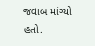જવાબ માંગ્યો હતો.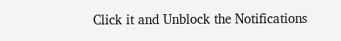Click it and Unblock the Notifications